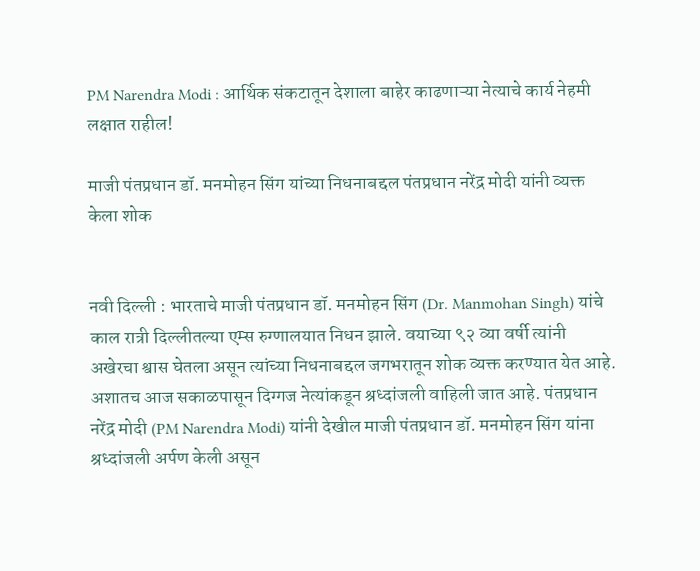PM Narendra Modi : आर्थिक संकटातून देशाला बाहेर काढणाऱ्या नेत्याचे कार्य नेहमी लक्षात राहील!

माजी पंतप्रधान डॉ. मनमोहन सिंग यांच्या निधनाबद्दल पंतप्रधान नरेंद्र मोदी यांनी व्यक्त केला शोक


नवी दिल्ली : भारताचे माजी पंतप्रधान डॉ. मनमोहन सिंग (Dr. Manmohan Singh) यांचे काल रात्री दिल्लीतल्या एम्स रुग्णालयात निधन झाले. वयाच्या ९२ व्या वर्षी त्यांनी अखेरचा श्वास घेतला असून त्यांच्या निधनाबद्दल जगभरातून शोक व्यक्त करण्यात येत आहे. अशातच आज सकाळपासून दिग्गज नेत्यांकडून श्रध्दांजली वाहिली जात आहे. पंतप्रधान नरेंद्र मोदी (PM Narendra Modi) यांनी देखील माजी पंतप्रधान डॉ. मनमोहन सिंग यांना श्रध्दांजली अर्पण केली असून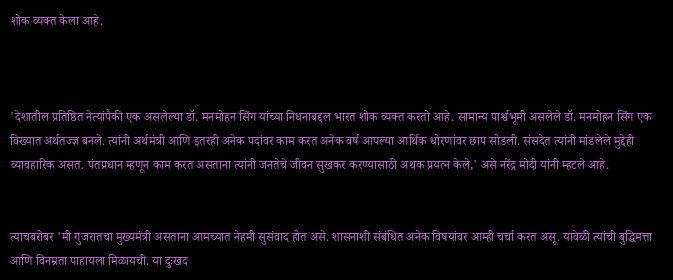शोक व्यक्त केला आहे.



'देशातील प्रतिष्ठित नेत्यांपैकी एक असलेल्या डॉ. मनमोहन सिंग यांच्या निधनाबद्दल भारत शोक व्यक्त करतो आहे. सामान्य पार्श्वभूमी असलेले डॉ. मनमोहन सिंग एक विख्यात अर्थतज्ज्ञ बनले. त्यांनी अर्थमंत्री आणि इतरही अनेक पदांवर काम करत अनेक वर्ष आपल्या आर्थिक धोरणांवर छाप सोडली. संसदेत त्यांनी मांडलेले मुद्देही व्यावहारिक असत. पंतप्रधान म्हणून काम करत असताना त्यांनी जनतेचे जीवन सुखकर करण्यासाठी अथक प्रयत्न केले,' असे नरेंद्र मोदी यांनी म्हटले आहे.


त्याचबरोबर 'मी गुजरातचा मुख्यमंत्री असताना आमच्यात नेहमी सुसंवाद होत असे. शासनाशी संबंधित अनेक विषयांवर आम्ही चर्चा करत असू. यावेळी त्यांची बुद्धिमत्ता आणि विनम्रता पाहायला मिळायची. या दुःखद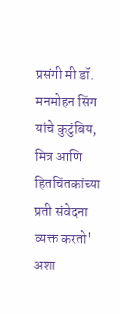प्रसंगी मी डॉ. मनमोहन सिंग यांचे कुटुंबिय, मित्र आणि हितचिंतकांच्या प्रती संवेदना व्यक्त करतो' अशा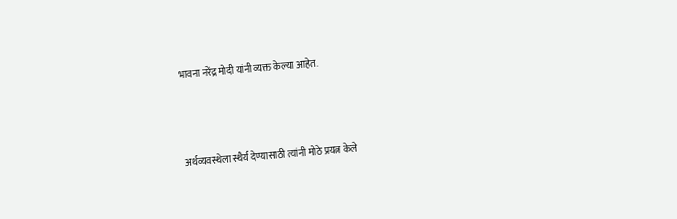भावना नरेंद्र मोदी यांनी व्यक्त केल्या आहेत.



अर्थव्यवस्थेला स्थैर्य देण्यासाठी त्यांनी मोठे प्रयत्न केले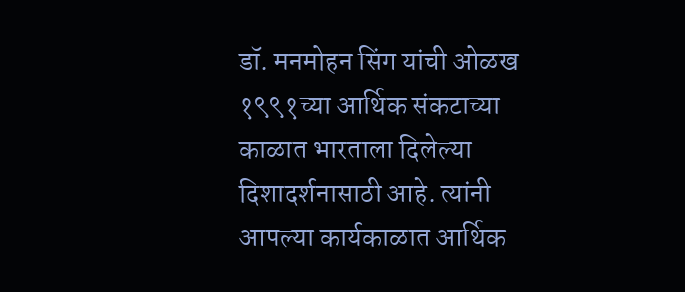डॉ. मनमोहन सिंग यांची ओळख १९९१च्या आर्थिक संकटाच्या काळात भारताला दिलेल्या दिशादर्शनासाठी आहे. त्यांनी आपल्या कार्यकाळात आर्थिक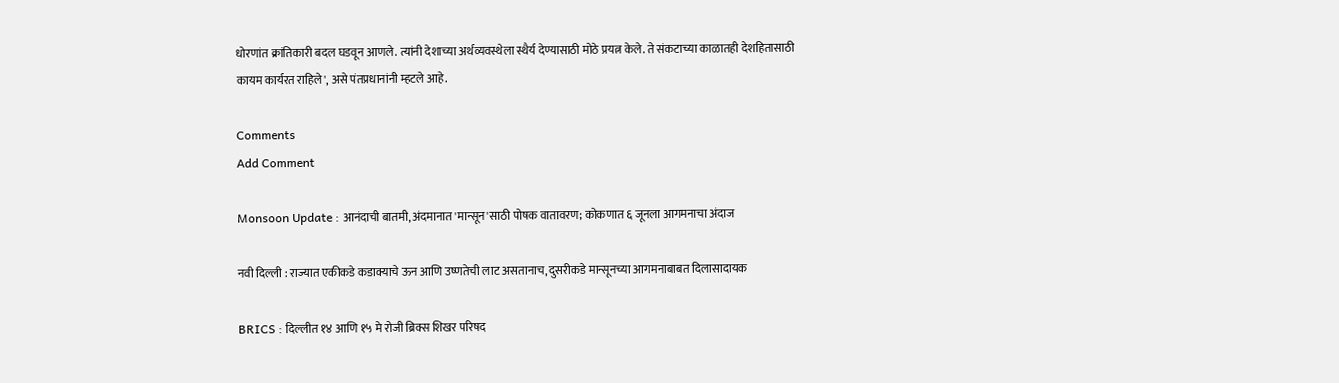धोरणांत क्रांतिकारी बदल घडवून आणले. त्यांनी देशाच्या अर्थव्यवस्थेला स्थैर्य देण्यासाठी मोठे प्रयत्न केले. ते संकटाच्या काळातही देशहितासाठी कायम कार्यरत राहिले', असे पंतप्रधानांनी म्हटले आहे.

Comments
Add Comment

Monsoon Update : आनंदाची बातमी, अंदमानात 'मान्सून'साठी पोषक वातावरण; कोकणात ६ जूनला आगमनाचा अंदाज

नवी दिल्ली : राज्यात एकीकडे कडाक्याचे ऊन आणि उष्णतेची लाट असतानाच, दुसरीकडे मान्सूनच्या आगमनाबाबत दिलासादायक

BRICS : दिल्लीत १४ आणि १५ मे रोजी ब्रिक्स शिखर परिषद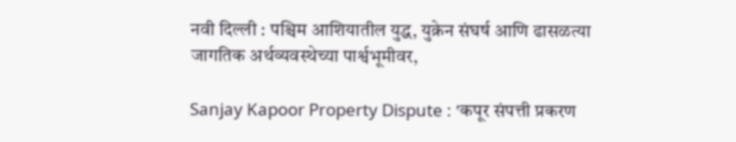नवी दिल्ली : पश्चिम आशियातील युद्ध, युक्रेन संघर्ष आणि ढासळत्या जागतिक अर्थव्यवस्थेच्या पार्श्वभूमीवर,

Sanjay Kapoor Property Dispute : 'कपूर संपत्ती प्रकरण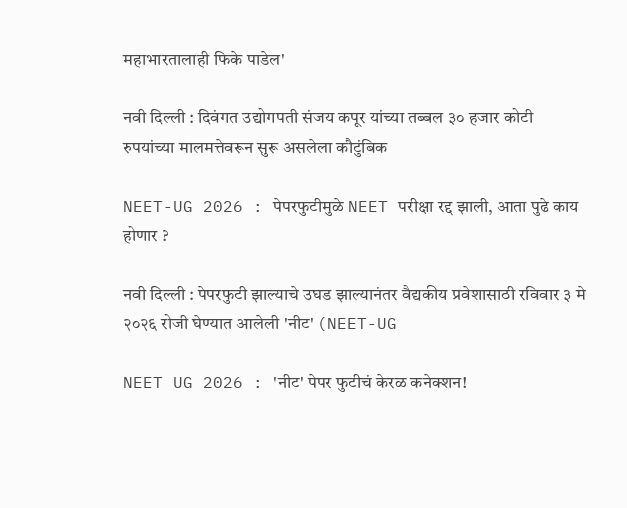महाभारतालाही फिके पाडेल'

नवी दिल्ली : दिवंगत उद्योगपती संजय कपूर यांच्या तब्बल ३० हजार कोटी रुपयांच्या मालमत्तेवरून सुरू असलेला कौटुंबिक

NEET-UG 2026 : पेपरफुटीमुळे NEET परीक्षा रद्द झाली, आता पुढे काय होणार ?

नवी दिल्ली : पेपरफुटी झाल्याचे उघड झाल्यानंतर वैद्यकीय प्रवेशासाठी रविवार ३ मे २०२६ रोजी घेण्यात आलेली 'नीट' (NEET-UG

NEET UG 2026 : 'नीट' पेपर फुटीचं केरळ कनेक्शन!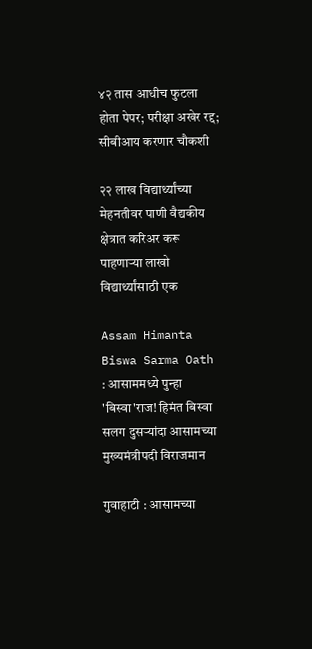४२ तास आधीच फुटला होता पेपर; परीक्षा अखेर रद्द; सीबीआय करणार चौकशी

२२ लाख विद्यार्थ्यांच्या मेहनतीवर पाणी वैद्यकीय क्षेत्रात करिअर करू पाहणाऱ्या लाखो विद्यार्थ्यांसाठी एक

Assam Himanta Biswa Sarma Oath : आसाममध्ये पुन्हा 'बिस्वा'राज! हिमंत बिस्वा सलग दुसऱ्यांदा आसामच्या मुख्यमंत्रीपदी विराजमान

गुवाहाटी : आसामच्या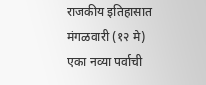राजकीय इतिहासात मंगळवारी (१२ मे) एका नव्या पर्वाची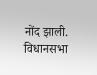नोंद झाली. विधानसभा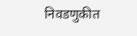निवडणुकीत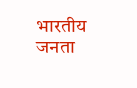भारतीय जनता